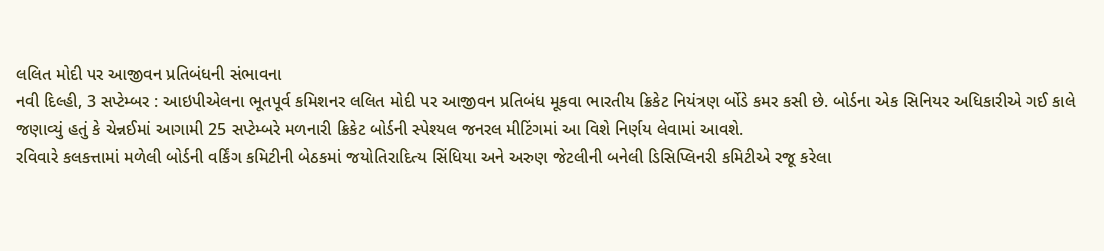લલિત મોદી પર આજીવન પ્રતિબંધની સંભાવના
નવી દિલ્હી, 3 સપ્ટેમ્બર : આઇપીએલના ભૂતપૂર્વ કમિશનર લલિત મોદી પર આજીવન પ્રતિબંધ મૂકવા ભારતીય ક્રિકેટ નિયંત્રણ ર્બોડે કમર કસી છે. બોર્ડના એક સિનિયર અધિકારીએ ગઈ કાલે જણાવ્યું હતું કે ચેન્નઈમાં આગામી 25 સપ્ટેમ્બરે મળનારી ક્રિકેટ બોર્ડની સ્પેશ્યલ જનરલ મીટિંગમાં આ વિશે નિર્ણય લેવામાં આવશે.
રવિવારે કલકત્તામાં મળેલી બોર્ડની વર્કિંગ કમિટીની બેઠકમાં જયોતિરાદિત્ય સિંધિયા અને અરુણ જેટલીની બનેલી ડિસિપ્લિનરી કમિટીએ રજૂ કરેલા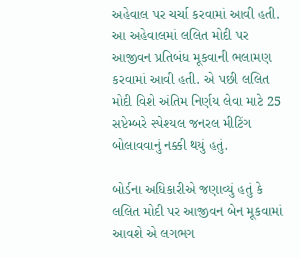અહેવાલ પર ચર્ચા કરવામાં આવી હતી. આ અહેવાલમાં લલિત મોદી પર આજીવન પ્રતિબંધ મૂકવાની ભલામણ કરવામાં આવી હતી. એ પછી લલિત મોદી વિશે અંતિમ નિર્ણય લેવા માટે 25 સપ્ટેમ્બરે સ્પેશ્યલ જનરલ મીટિંગ બોલાવવાનું નક્કી થયું હતું.

બોર્ડના અધિકારીએ જણાવ્યું હતું કે લલિત મોદી પર આજીવન બેન મૂકવામાં આવશે એ લગભગ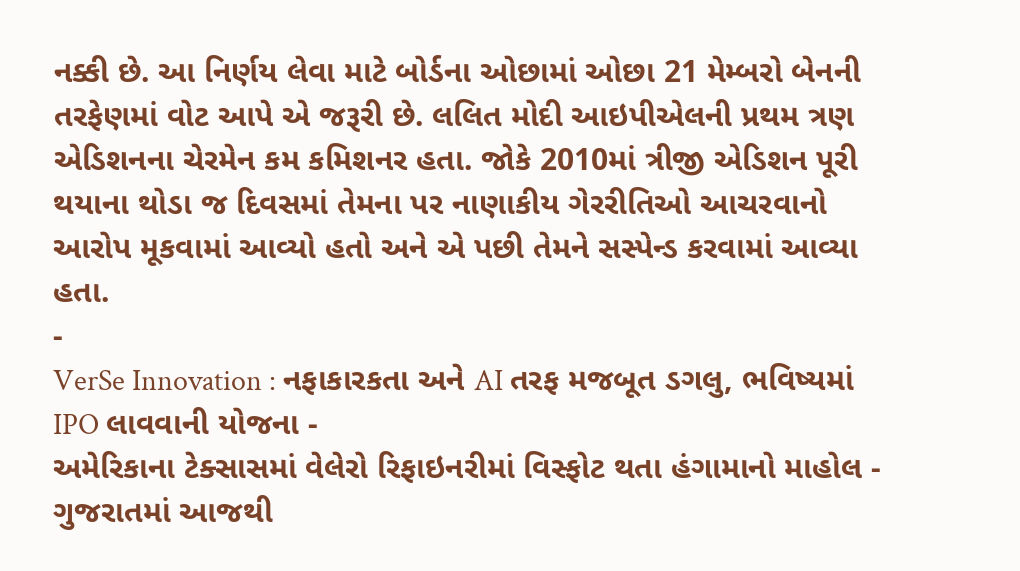નક્કી છે. આ નિર્ણય લેવા માટે બોર્ડના ઓછામાં ઓછા 21 મેમ્બરો બેનની તરફેણમાં વોટ આપે એ જરૂરી છે. લલિત મોદી આઇપીએલની પ્રથમ ત્રણ એડિશનના ચેરમેન કમ કમિશનર હતા. જોકે 2010માં ત્રીજી એડિશન પૂરી થયાના થોડા જ દિવસમાં તેમના પર નાણાકીય ગેરરીતિઓ આચરવાનો આરોપ મૂકવામાં આવ્યો હતો અને એ પછી તેમને સસ્પેન્ડ કરવામાં આવ્યા હતા.
-
VerSe Innovation : નફાકારકતા અને AI તરફ મજબૂત ડગલુ, ભવિષ્યમાં IPO લાવવાની યોજના -
અમેરિકાના ટેક્સાસમાં વેલેરો રિફાઇનરીમાં વિસ્ફોટ થતા હંગામાનો માહોલ -
ગુજરાતમાં આજથી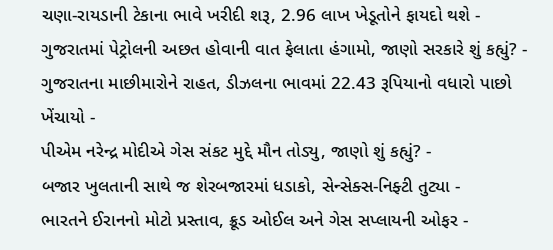ચણા-રાયડાની ટેકાના ભાવે ખરીદી શરૂ, 2.96 લાખ ખેડૂતોને ફાયદો થશે -
ગુજરાતમાં પેટ્રોલની અછત હોવાની વાત ફેલાતા હંગામો, જાણો સરકારે શું કહ્યું? -
ગુજરાતના માછીમારોને રાહત, ડીઝલના ભાવમાં 22.43 રૂપિયાનો વધારો પાછો ખેંચાયો -
પીએમ નરેન્દ્ર મોદીએ ગેસ સંકટ મુદ્દે મૌન તોડ્યુ, જાણો શું કહ્યું? -
બજાર ખુલતાની સાથે જ શેરબજારમાં ધડાકો, સેન્સેક્સ-નિફ્ટી તુટ્યા -
ભારતને ઈરાનનો મોટો પ્રસ્તાવ, ક્રૂડ ઓઈલ અને ગેસ સપ્લાયની ઓફર -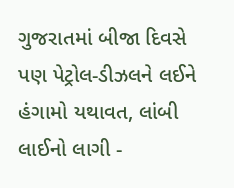ગુજરાતમાં બીજા દિવસે પણ પેટ્રોલ-ડીઝલને લઈને હંગામો યથાવત, લાંબી લાઈનો લાગી -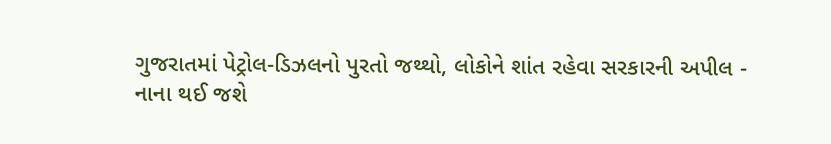ગુજરાતમાં પેટ્રોલ-ડિઝલનો પુરતો જથ્થો, લોકોને શાંત રહેવા સરકારની અપીલ -
નાના થઈ જશે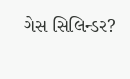ગેસ સિલિન્ડર?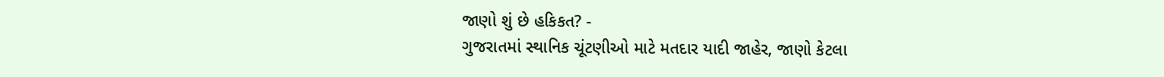જાણો શું છે હકિકત? -
ગુજરાતમાં સ્થાનિક ચૂંટણીઓ માટે મતદાર યાદી જાહેર, જાણો કેટલા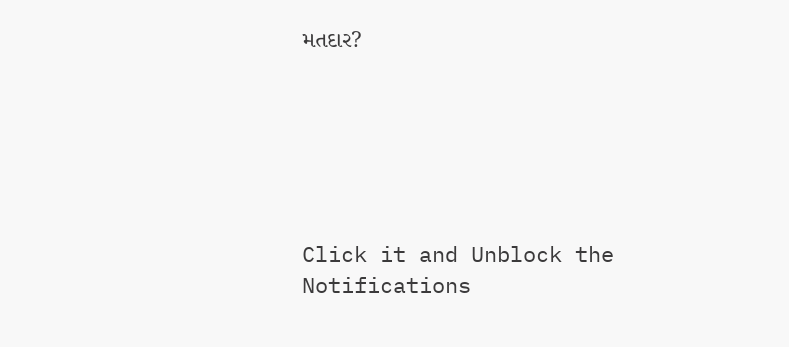મતદાર?






Click it and Unblock the Notifications